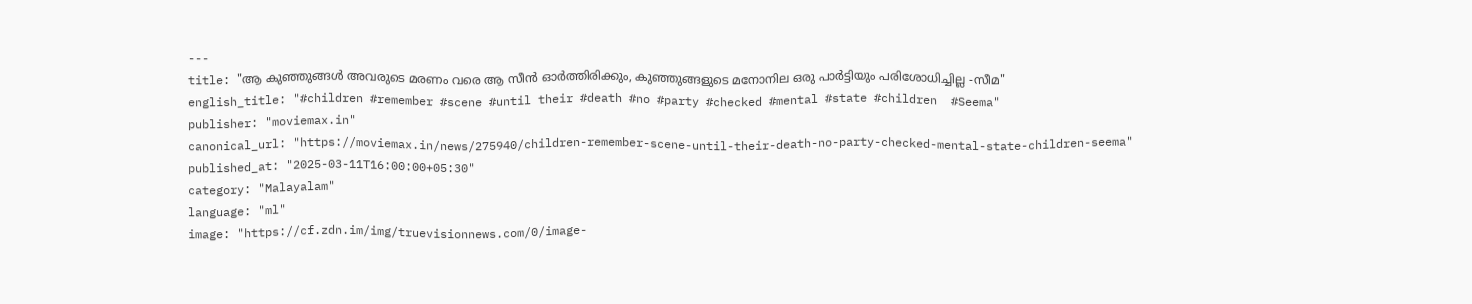---
title: "ആ കുഞ്ഞുങ്ങൾ അവരുടെ മരണം വരെ ആ സീൻ ഓർത്തിരിക്കും, കുഞ്ഞുങ്ങളുടെ മനോനില ഒരു പാർട്ടിയും പരിശോധിച്ചില്ല -സീമ"
english_title: "#children #remember #scene #until their #death #no #party #checked #mental #state #children  #Seema"
publisher: "moviemax.in"
canonical_url: "https://moviemax.in/news/275940/children-remember-scene-until-their-death-no-party-checked-mental-state-children-seema"
published_at: "2025-03-11T16:00:00+05:30"
category: "Malayalam"
language: "ml"
image: "https://cf.zdn.im/img/truevisionnews.com/0/image-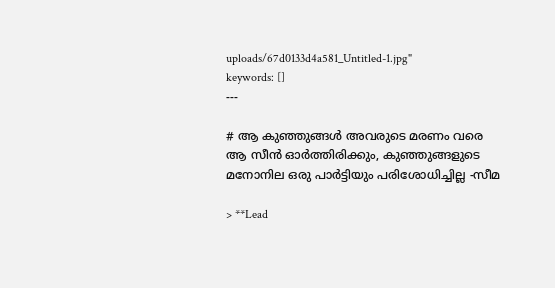uploads/67d0133d4a581_Untitled-1.jpg"
keywords: []
---

# ആ കുഞ്ഞുങ്ങൾ അവരുടെ മരണം വരെ ആ സീൻ ഓർത്തിരിക്കും, കുഞ്ഞുങ്ങളുടെ മനോനില ഒരു പാർട്ടിയും പരിശോധിച്ചില്ല -സീമ

> **Lead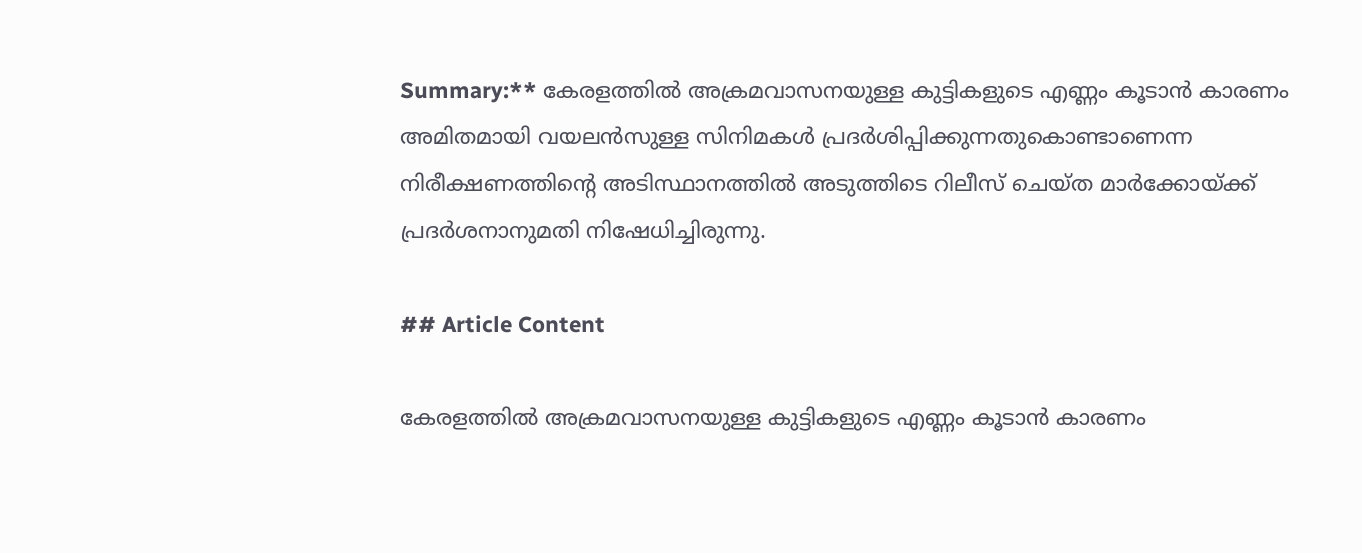Summary:** കേരളത്തിൽ അക്രമവാസനയുള്ള കുട്ടികളുടെ എണ്ണം കൂടാൻ കാരണം അമിതമായി വയലൻസുള്ള സിനിമകൾ പ്രദർശിപ്പിക്കുന്നതുകൊണ്ടാണെന്ന നിരീക്ഷണത്തിന്റെ അടിസ്ഥാനത്തിൽ അടുത്തിടെ റിലീസ് ചെയ്ത മാർക്കോയ്ക്ക് പ്രദർശനാനുമതി നിഷേധിച്ചിരുന്നു.

## Article Content

കേരളത്തിൽ അക്രമവാസനയുള്ള കുട്ടികളുടെ എണ്ണം കൂടാൻ കാരണം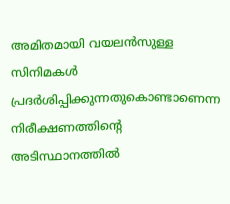അമിതമായി വയലൻസുള്ള സിനിമകൾ പ്രദർശിപ്പിക്കുന്നതുകൊണ്ടാണെന്ന നിരീക്ഷണത്തിന്റെ അടിസ്ഥാനത്തിൽ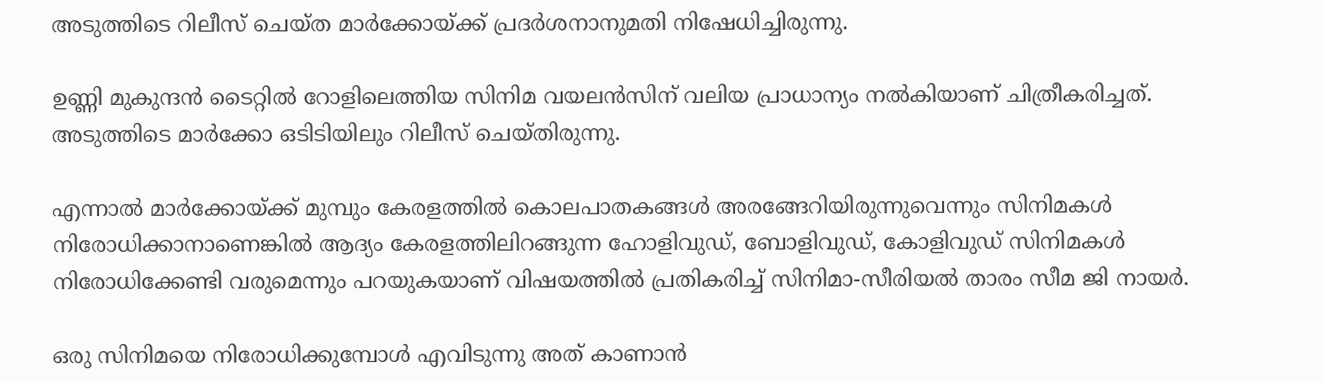അടുത്തിടെ റിലീസ് ചെയ്ത മാർക്കോയ്ക്ക് പ്രദർശനാനുമതി നിഷേധിച്ചിരുന്നു.

ഉണ്ണി മുകുന്ദൻ ടൈറ്റിൽ റോളിലെത്തിയ സിനിമ വയലൻസിന് വലിയ പ്രാധാന്യം നൽകിയാണ് ചിത്രീകരിച്ചത്. അടുത്തിടെ മാർക്കോ ഒടിടിയിലും റിലീസ് ചെയ്തിരുന്നു.

എന്നാൽ മാർക്കോയ്ക്ക് മുമ്പും കേരളത്തിൽ കൊലപാതകങ്ങൾ‌ അരങ്ങേറിയിരുന്നുവെന്നും സിനിമകൾ നിരോധിക്കാനാണെങ്കിൽ ആദ്യം കേരളത്തിലിറങ്ങുന്ന ഹോളിവുഡ്, ബോളിവുഡ്, കോളിവുഡ് സിനിമകൾ നിരോധിക്കേണ്ടി വരുമെന്നും പറയുകയാണ് വിഷയത്തിൽ പ്രതികരിച്ച് സിനിമാ-സീരിയൽ താരം സീമ ജി നായർ.

ഒരു സിനിമയെ നിരോധിക്കുമ്പോൾ എവിടുന്നു അത് കാണാൻ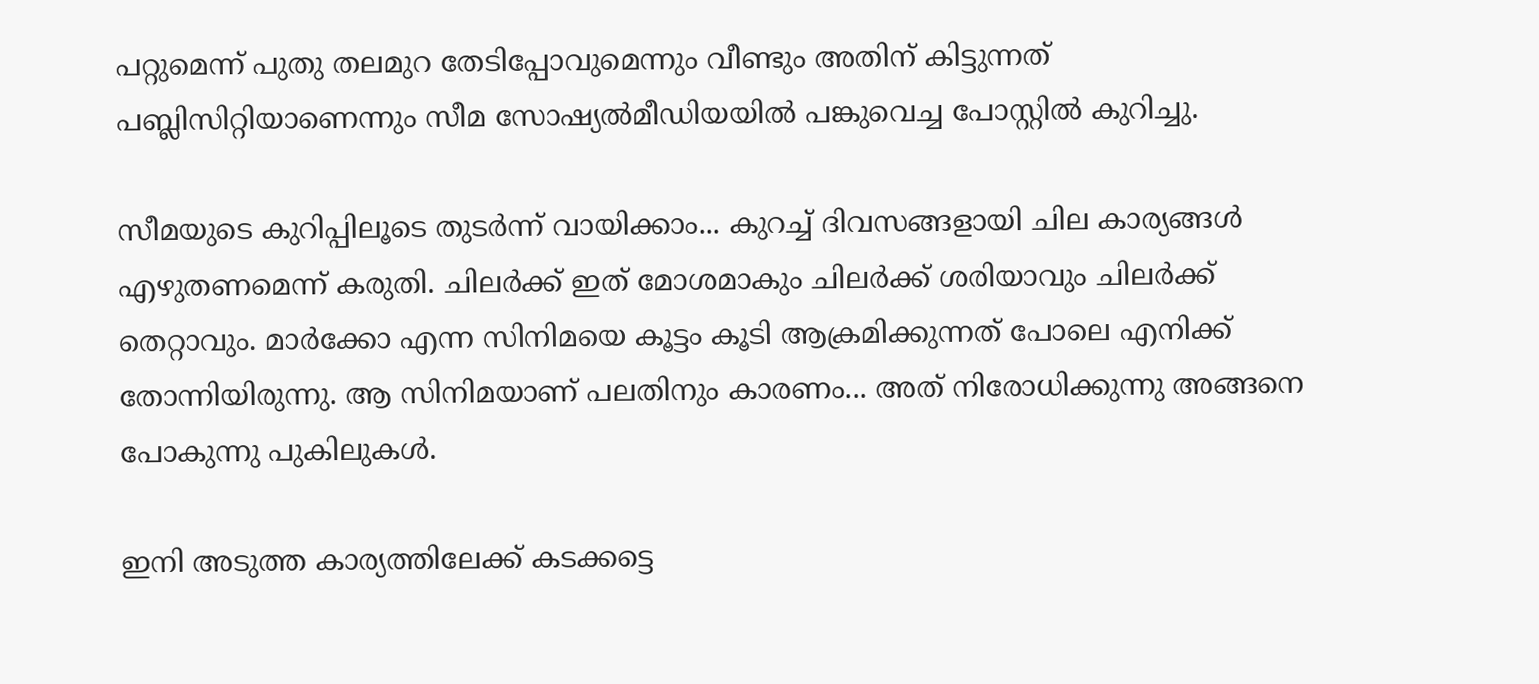പറ്റുമെന്ന് പുതു തലമുറ തേടിപ്പോവുമെന്നും വീണ്ടും അതിന് കിട്ടുന്നത് പബ്ലിസിറ്റിയാണെന്നും സീമ സോഷ്യൽമീഡിയയിൽ പങ്കുവെച്ച പോസ്റ്റിൽ കുറിച്ചു.

സീമയുടെ കുറിപ്പിലൂടെ തുടർ‌ന്ന് വായിക്കാം... കുറച്ച് ദിവസങ്ങളായി ചില കാര്യങ്ങൾ എഴുതണമെന്ന് കരുതി. ചിലർക്ക് ഇത് മോശമാകും ചിലർക്ക് ശരിയാവും ചിലർക്ക് തെറ്റാവും. മാർക്കോ എന്ന സിനിമയെ കൂട്ടം കൂടി ആക്രമിക്കുന്നത് പോലെ എനിക്ക് തോന്നിയിരുന്നു. ആ സിനിമയാണ് പലതിനും കാരണം... അത് നിരോധിക്കുന്നു അങ്ങനെ പോകുന്നു പുകിലുകൾ.

ഇനി അടുത്ത കാര്യത്തിലേക്ക് കടക്കട്ടെ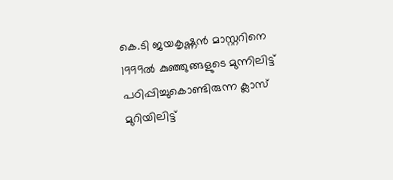കെ.ടി ജയകൃഷ്ണൻ മാസ്റ്ററിനെ 1999ൽ കുഞ്ഞുങ്ങളുടെ മുന്നിലിട്ട് പഠിപ്പിച്ചുകൊണ്ടിരുന്ന ക്ലാസ് മുറിയിലിട്ട്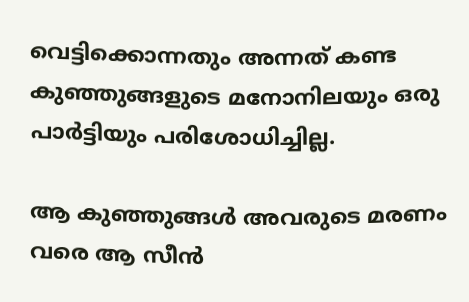വെട്ടിക്കൊന്നതും അന്നത് കണ്ട കുഞ്ഞുങ്ങളുടെ മനോനിലയും ഒരു പാർട്ടിയും പരിശോധിച്ചില്ല.

ആ കുഞ്ഞുങ്ങൾ അവരുടെ മരണം വരെ ആ സീൻ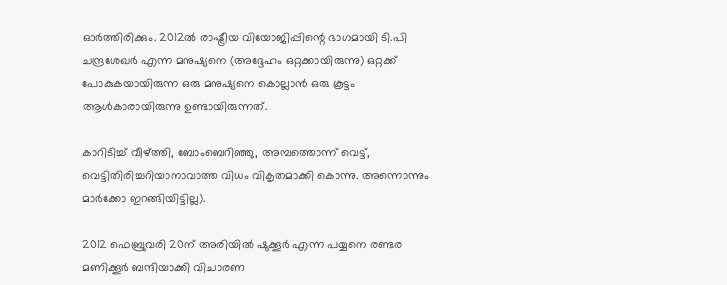ഓർത്തിരിക്കും. 2012ൽ രാഷ്ട്രീയ വിയോജിപ്പിന്റെ ഭാഗമായി ടി.പി ചന്ദ്രശേഖർ എന്ന മനുഷ്യനെ (അദ്ദേഹം ഒറ്റക്കായിരുന്നു) ഒറ്റക്ക് പോകുകയായിരുന്ന ഒരു മനുഷ്യനെ കൊല്ലാൻ ഒരു കൂട്ടം ആൾകാരായിരുന്നു ഉണ്ടായിരുന്നത്.

കാറിടിച്ച് വീഴ്ത്തി, ബോംബെറിഞ്ഞു, അമ്പത്തൊന്ന് വെട്ട്, വെട്ടിതിരിച്ചറിയാനാവാത്ത വിധം വികൃതമാക്കി കൊന്നു. അന്നൊന്നും മാർക്കോ ഇറങ്ങിയിട്ടില്ല).

2012 ഫെബ്രുവരി 20ന് അരിയിൽ ഷുക്കൂർ എന്ന പയ്യനെ രണ്ടര മണിക്കൂർ ബന്ദിയാക്കി വിചാരണ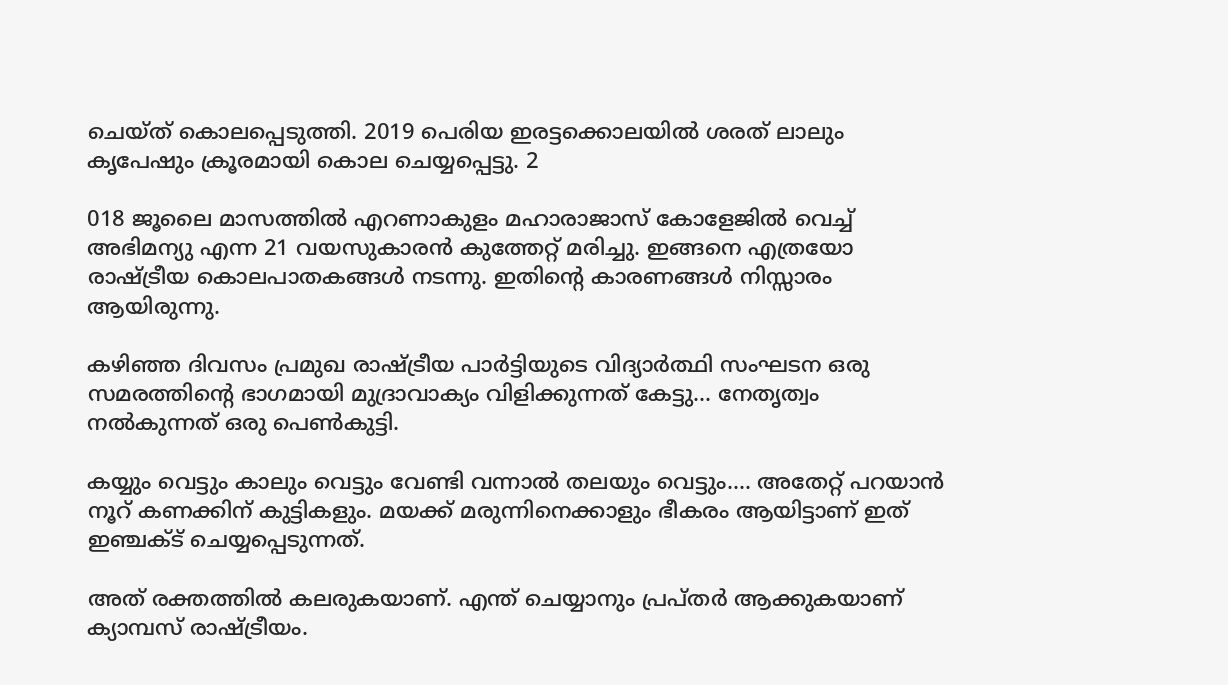ചെയ്ത് കൊലപ്പെടുത്തി. 2019 പെരിയ ഇരട്ടക്കൊലയിൽ ശരത് ലാലും കൃപേഷും ക്രൂരമായി കൊല ചെയ്യപ്പെട്ടു. 2

018 ജൂലൈ മാസത്തിൽ എറണാകുളം മഹാരാജാസ് കോളേജിൽ വെച്ച് അഭിമന്യു എന്ന 21 വയസുകാരൻ കുത്തേറ്റ് മരിച്ചു. ഇങ്ങനെ എത്രയോ രാഷ്ട്രീയ കൊലപാതകങ്ങൾ നടന്നു. ഇതിന്റെ കാരണങ്ങൾ നിസ്സാരം ആയിരുന്നു.

കഴിഞ്ഞ ദിവസം പ്രമുഖ രാഷ്ട്രീയ പാർട്ടിയുടെ വിദ്യാർത്ഥി സംഘടന ഒരു സമരത്തിന്റെ ഭാഗമായി മുദ്രാവാക്യം വിളിക്കുന്നത് കേട്ടു... നേതൃത്വം നൽകുന്നത് ഒരു പെൺകുട്ടി.

കയ്യും വെട്ടും കാലും വെട്ടും വേണ്ടി വന്നാൽ തലയും വെട്ടും.... അതേറ്റ് പറയാൻ നൂറ് കണക്കിന് കുട്ടികളും. മയക്ക് മരുന്നിനെക്കാളും ഭീകരം ആയിട്ടാണ് ഇത് ഇഞ്ചക്ട് ചെയ്യപ്പെടുന്നത്.

അത് രക്തത്തിൽ കലരുകയാണ്. എന്ത് ചെയ്യാനും പ്രപ്തർ ആക്കുകയാണ് ക്യാമ്പസ് രാഷ്ട്രീയം.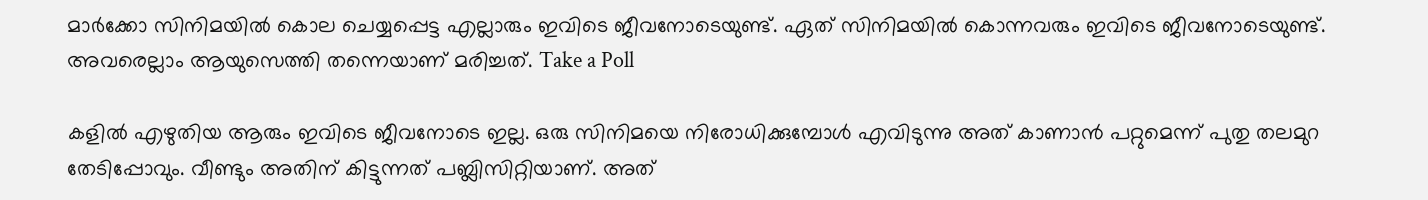മാർക്കോ സിനിമയിൽ കൊല ചെയ്യപ്പെട്ട എല്ലാരും ഇവിടെ ജീവനോടെയുണ്ട്. ഏത് സിനിമയിൽ കൊന്നവരും ഇവിടെ ജീവനോടെയുണ്ട്. അവരെല്ലാം ആയുസെത്തി തന്നെയാണ് മരിച്ചത്. Take a Poll

കളിൽ എഴുതിയ ആരും ഇവിടെ ജീവനോടെ ഇല്ല. ഒരു സിനിമയെ നിരോധിക്കുമ്പോൾ എവിടുന്നു അത് കാണാൻ പറ്റുമെന്ന് പുതു തലമുറ തേടിപ്പോവും. വീണ്ടും അതിന് കിട്ടുന്നത് പബ്ലിസിറ്റിയാണ്. അത്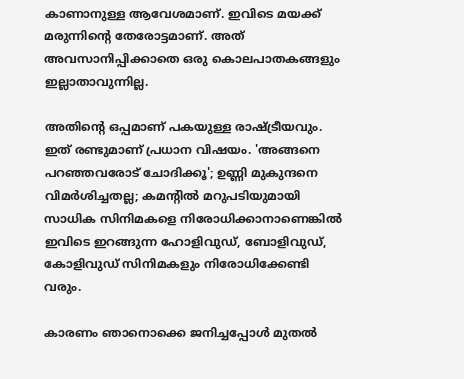കാണാനുള്ള ആവേശമാണ്. ഇവിടെ മയക്ക് മരുന്നിന്റെ തേരോട്ടമാണ്. അത് അവസാനിപ്പിക്കാതെ ഒരു കൊലപാതകങ്ങളും ഇല്ലാതാവുന്നില്ല.

അതിന്റെ ഒപ്പമാണ് പകയുള്ള രാഷ്ട്രീയവും. ഇത് രണ്ടുമാണ് പ്രധാന വിഷയം. 'അങ്ങനെ പറഞ്ഞവരോട് ചോദിക്കൂ'; ഉണ്ണി മുകുന്ദനെ വിമര്‍ശിച്ചതല്ല; കമന്റില്‍ മറുപടിയുമായി സാധിക സിനിമകളെ നിരോധിക്കാനാണെങ്കിൽ ഇവിടെ ഇറങ്ങുന്ന ഹോളിവുഡ്, ബോളിവുഡ്, കോളിവുഡ് സിനിമകളും നിരോധിക്കേണ്ടി വരും.

കാരണം ഞാനൊക്കെ ജനിച്ചപ്പോൾ മുതൽ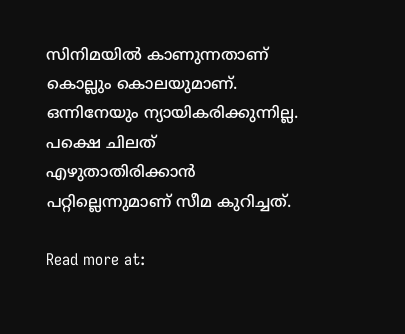സിനിമയിൽ കാണുന്നതാണ് കൊല്ലും കൊലയുമാണ്. ഒന്നിനേയും ന്യായികരിക്കുന്നില്ല. പക്ഷെ ചിലത് എഴുതാതിരിക്കാൻ പറ്റില്ലെന്നുമാണ് സീമ കുറിച്ചത്.

Read more at: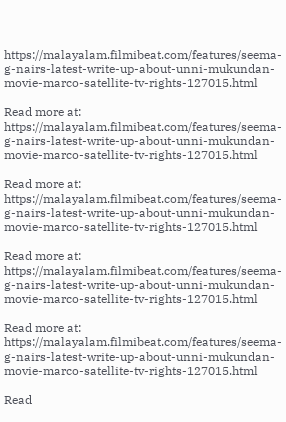https://malayalam.filmibeat.com/features/seema-g-nairs-latest-write-up-about-unni-mukundan-movie-marco-satellite-tv-rights-127015.html

Read more at: https://malayalam.filmibeat.com/features/seema-g-nairs-latest-write-up-about-unni-mukundan-movie-marco-satellite-tv-rights-127015.html

Read more at: https://malayalam.filmibeat.com/features/seema-g-nairs-latest-write-up-about-unni-mukundan-movie-marco-satellite-tv-rights-127015.html

Read more at: https://malayalam.filmibeat.com/features/seema-g-nairs-latest-write-up-about-unni-mukundan-movie-marco-satellite-tv-rights-127015.html

Read more at: https://malayalam.filmibeat.com/features/seema-g-nairs-latest-write-up-about-unni-mukundan-movie-marco-satellite-tv-rights-127015.html

Read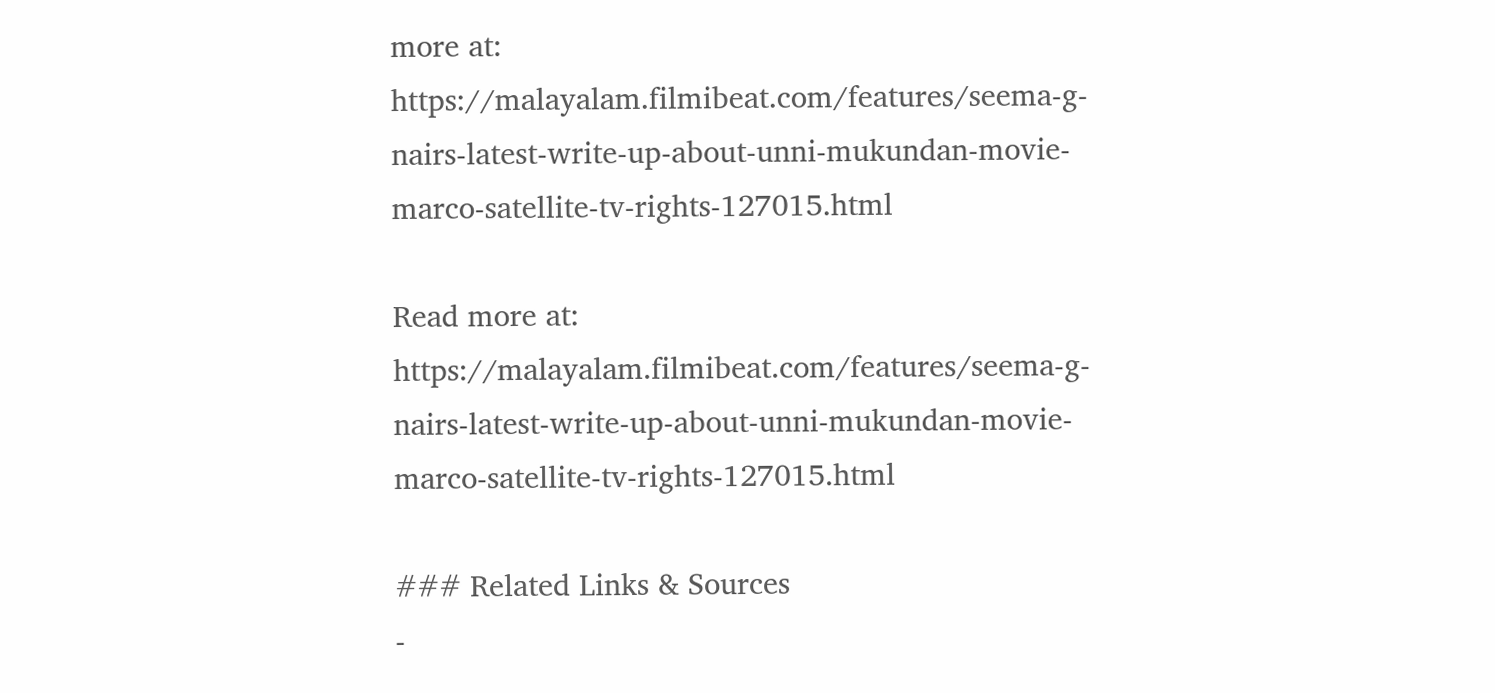more at: https://malayalam.filmibeat.com/features/seema-g-nairs-latest-write-up-about-unni-mukundan-movie-marco-satellite-tv-rights-127015.html

Read more at: https://malayalam.filmibeat.com/features/seema-g-nairs-latest-write-up-about-unni-mukundan-movie-marco-satellite-tv-rights-127015.html

### Related Links & Sources
-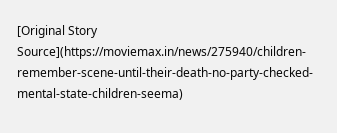[Original Story Source](https://moviemax.in/news/275940/children-remember-scene-until-their-death-no-party-checked-mental-state-children-seema)